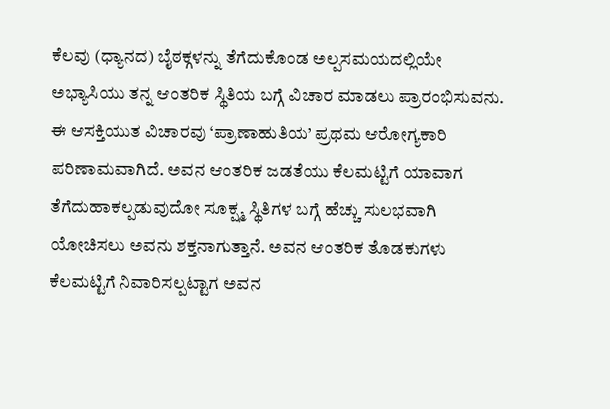ಕೆಲವು (ಧ್ಯಾನದ) ಬೈಠಕ್ಗಳನ್ನು ತೆಗೆದುಕೊಂಡ ಅಲ್ಪಸಮಯದಲ್ಲಿಯೇ ಅಭ್ಯಾಸಿಯು ತನ್ನ ಆಂತರಿಕ ಸ್ಥಿತಿಯ ಬಗ್ಗೆ ವಿಚಾರ ಮಾಡಲು ಪ್ರಾರಂಭಿಸುವನು. ಈ ಆಸಕ್ತಿಯುತ ವಿಚಾರವು ‘ಪ್ರಾಣಾಹುತಿಯ’ ಪ್ರಥಮ ಆರೋಗ್ಯಕಾರಿ ಪರಿಣಾಮವಾಗಿದೆ. ಅವನ ಆಂತರಿಕ ಜಡತೆಯು ಕೆಲಮಟ್ಟಿಗೆ ಯಾವಾಗ ತೆಗೆದುಹಾಕಲ್ಪಡುವುದೋ ಸೂಕ್ಷ್ಮ ಸ್ಥಿತಿಗಳ ಬಗ್ಗೆ ಹೆಚ್ಚು ಸುಲಭವಾಗಿ ಯೋಚಿಸಲು ಅವನು ಶಕ್ತನಾಗುತ್ತಾನೆ. ಅವನ ಆಂತರಿಕ ತೊಡಕುಗಳು ಕೆಲಮಟ್ಟಿಗೆ ನಿವಾರಿಸಲ್ಪಟ್ಟಾಗ ಅವನ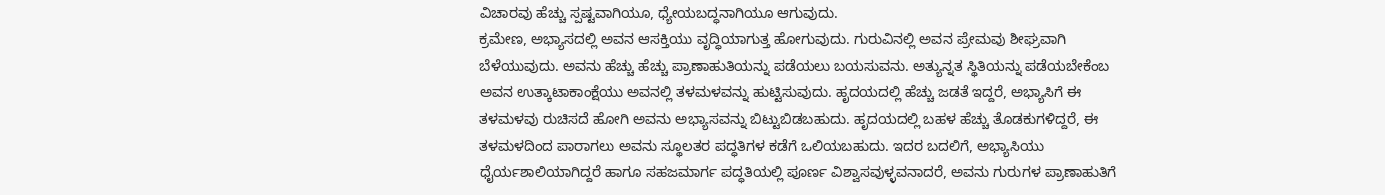ವಿಚಾರವು ಹೆಚ್ಚು ಸ್ಪಷ್ಟವಾಗಿಯೂ, ಧ್ಯೇಯಬದ್ಧನಾಗಿಯೂ ಆಗುವುದು.
ಕ್ರಮೇಣ, ಅಭ್ಯಾಸದಲ್ಲಿ ಅವನ ಆಸಕ್ತಿಯು ವೃದ್ಧಿಯಾಗುತ್ತ ಹೋಗುವುದು. ಗುರುವಿನಲ್ಲಿ ಅವನ ಪ್ರೇಮವು ಶೀಘ್ರವಾಗಿ ಬೆಳೆಯುವುದು. ಅವನು ಹೆಚ್ಚು ಹೆಚ್ಚು ಪ್ರಾಣಾಹುತಿಯನ್ನು ಪಡೆಯಲು ಬಯಸುವನು. ಅತ್ಯುನ್ನತ ಸ್ಥಿತಿಯನ್ನು ಪಡೆಯಬೇಕೆಂಬ ಅವನ ಉತ್ಕಾಟಾಕಾಂಕ್ಷೆಯು ಅವನಲ್ಲಿ ತಳಮಳವನ್ನು ಹುಟ್ಟಿಸುವುದು. ಹೃದಯದಲ್ಲಿ ಹೆಚ್ಚು ಜಡತೆ ಇದ್ದರೆ, ಅಭ್ಯಾಸಿಗೆ ಈ ತಳಮಳವು ರುಚಿಸದೆ ಹೋಗಿ ಅವನು ಅಭ್ಯಾಸವನ್ನು ಬಿಟ್ಟುಬಿಡಬಹುದು. ಹೃದಯದಲ್ಲಿ ಬಹಳ ಹೆಚ್ಚು ತೊಡಕುಗಳಿದ್ದರೆ, ಈ ತಳಮಳದಿಂದ ಪಾರಾಗಲು ಅವನು ಸ್ಥೂಲತರ ಪದ್ಧತಿಗಳ ಕಡೆಗೆ ಒಲಿಯಬಹುದು. ಇದರ ಬದಲಿಗೆ, ಅಭ್ಯಾಸಿಯು ಧೈರ್ಯಶಾಲಿಯಾಗಿದ್ದರೆ ಹಾಗೂ ಸಹಜಮಾರ್ಗ ಪದ್ಧತಿಯಲ್ಲಿ ಪೂರ್ಣ ವಿಶ್ವಾಸವುಳ್ಳವನಾದರೆ, ಅವನು ಗುರುಗಳ ಪ್ರಾಣಾಹುತಿಗೆ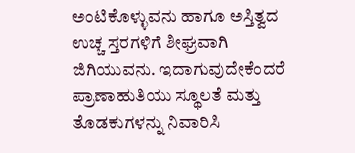ಅಂಟಿಕೊಳ್ಳುವನು ಹಾಗೂ ಅಸ್ತಿತ್ವದ ಉಚ್ಚ ಸ್ತರಗಳಿಗೆ ಶೀಘ್ರವಾಗಿ ಜಿಗಿಯುವನು. ಇದಾಗುವುದೇಕೆಂದರೆ ಪ್ರಾಣಾಹುತಿಯು ಸ್ಥೂಲತೆ ಮತ್ತು ತೊಡಕುಗಳನ್ನು ನಿವಾರಿಸಿ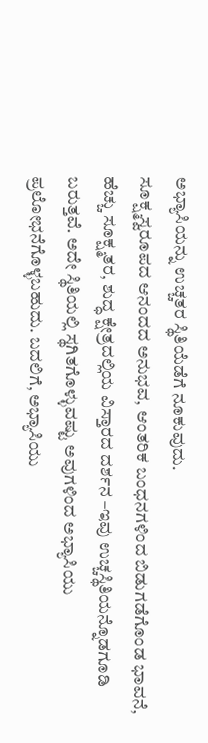ಅಭ್ಯಾಸಿಯನ್ನು ಉಚ್ಚತರ ಸ್ಥಿತಿಯೆಡೆಗೆ ನೂಕುವುದು.
ಸೂಕ್ಷ್ಮಸ್ವರೂಪದ ಆನಂದದ ಅನುಭವ, ಆಂತರಿಕ ಬಂಧನಗಳಿಂದ ಬಿಡುಗಡೆಗೊಂಡ ಭಾವನೆ, ಹೆಚ್ಚು ಸೂಕ್ಷ್ಮತರ, ಶುದ್ಧ ಕ್ಷೇತ್ರದಲ್ಲಿಯ ವಿಸ್ತಾರದ ದರ್ಶನ –ಇವು ಉಚ್ಚಸ್ಥಿತಿಯನ್ನೊಡಗೂಡಿ ಬರುತ್ತವೆ. ಅದೇ ಸ್ಥಿತಿಯಲ್ಲಿ ಸ್ಥಗಿತಗೊಳ್ಳುವಷ್ಟು ಅವುಗಳಿಂದ ಅಭ್ಯಾಸಿಯು ಪ್ರಲೋಭನೆಗೊಳ್ಳಬಹುದು. ಬದಲಿಗೆ, ಅಭ್ಯಾಸಿಯು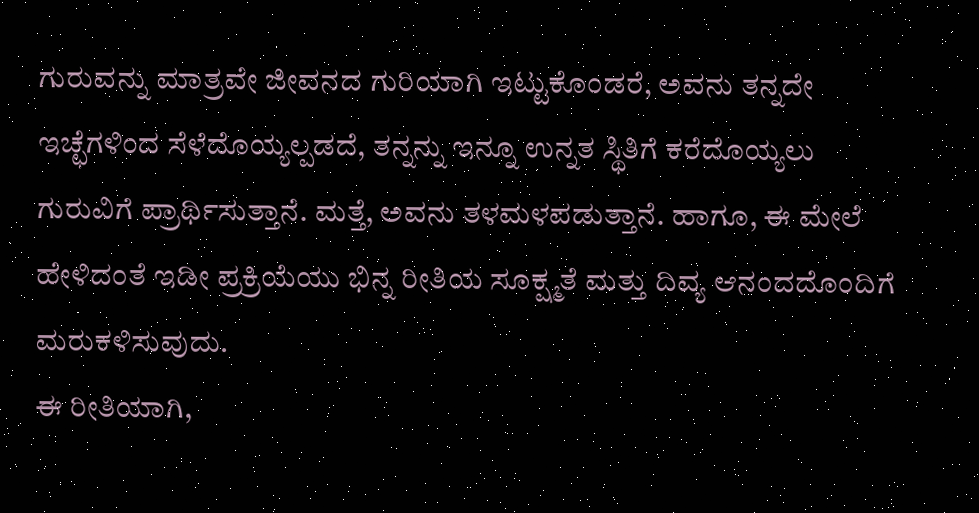ಗುರುವನ್ನು ಮಾತ್ರವೇ ಜೀವನದ ಗುರಿಯಾಗಿ ಇಟ್ಟುಕೊಂಡರೆ, ಅವನು ತನ್ನದೇ ಇಚ್ಛೆಗಳಿಂದ ಸೆಳೆದೊಯ್ಯಲ್ಪಡದೆ, ತನ್ನನ್ನು ಇನ್ನೂ ಉನ್ನತ ಸ್ಥಿತಿಗೆ ಕರೆದೊಯ್ಯಲು ಗುರುವಿಗೆ ಪ್ರಾರ್ಥಿಸುತ್ತಾನೆ. ಮತ್ತೆ, ಅವನು ತಳಮಳಪಡುತ್ತಾನೆ. ಹಾಗೂ, ಈ ಮೇಲೆ ಹೇಳಿದಂತೆ ಇಡೀ ಪ್ರಕ್ರಿಯೆಯು ಭಿನ್ನ ರೀತಿಯ ಸೂಕ್ಷ್ಮತೆ ಮತ್ತು ದಿವ್ಯ ಆನಂದದೊಂದಿಗೆ ಮರುಕಳಿಸುವುದು.
ಈ ರೀತಿಯಾಗಿ,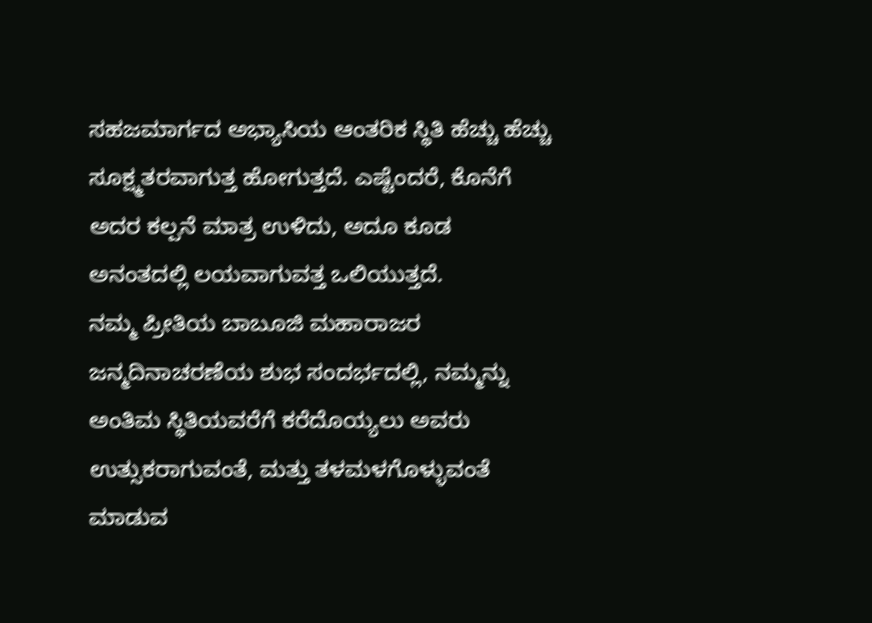ಸಹಜಮಾರ್ಗದ ಅಭ್ಯಾಸಿಯ ಆಂತರಿಕ ಸ್ಥಿತಿ ಹೆಚ್ಚು ಹೆಚ್ಚು ಸೂಕ್ಷ್ಮತರವಾಗುತ್ತ ಹೋಗುತ್ತದೆ. ಎಷ್ಟೆಂದರೆ, ಕೊನೆಗೆ ಅದರ ಕಲ್ಪನೆ ಮಾತ್ರ ಉಳಿದು, ಅದೂ ಕೂಡ ಅನಂತದಲ್ಲಿ ಲಯವಾಗುವತ್ತ ಒಲಿಯುತ್ತದೆ.
ನಮ್ಮ ಪ್ರೀತಿಯ ಬಾಬೂಜಿ ಮಹಾರಾಜರ ಜನ್ಮದಿನಾಚರಣೆಯ ಶುಭ ಸಂದರ್ಭದಲ್ಲಿ, ನಮ್ಮನ್ನು ಅಂತಿಮ ಸ್ಥಿತಿಯವರೆಗೆ ಕರೆದೊಯ್ಯಲು ಅವರು ಉತ್ಸುಕರಾಗುವಂತೆ, ಮತ್ತು ತಳಮಳಗೊಳ್ಳುವಂತೆ ಮಾಡುವ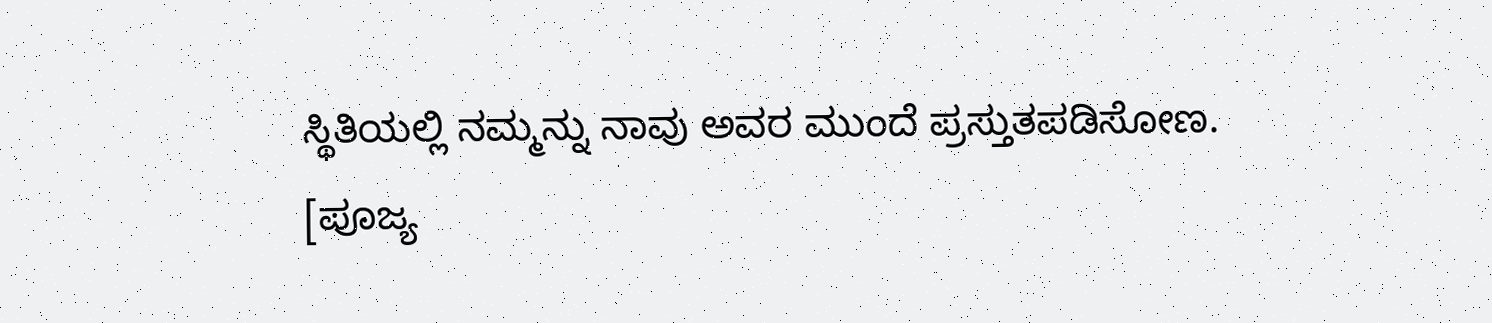ಸ್ಥಿತಿಯಲ್ಲಿ ನಮ್ಮನ್ನು ನಾವು ಅವರ ಮುಂದೆ ಪ್ರಸ್ತುತಪಡಿಸೋಣ.
[ಪೂಜ್ಯ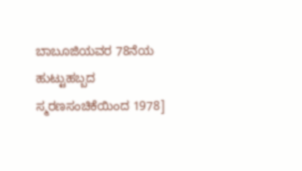ಬಾಬೂಜಿಯವರ 78ನೆಯ ಹುಟ್ಟುಹಬ್ಬದ
ಸ್ಮರಣಸಂಚಿಕೆಯಿಂದ 1978]